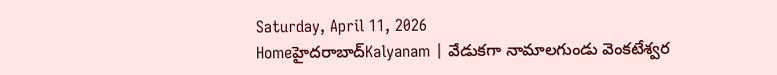Saturday, April 11, 2026
Homeహైదరాబాద్‌Kalyanam | వేడుకగా నామాలగుండు వెంకటేశ్వర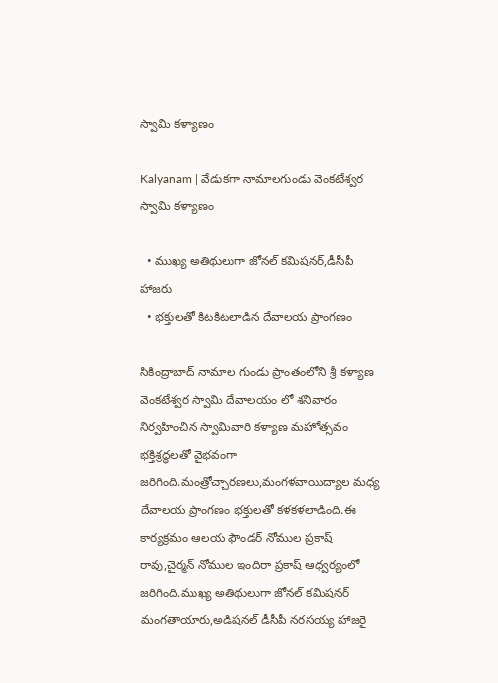స్వామి కళ్యాణం

Kalyanam | వేడుకగా నామాలగుండు వెంకటేశ్వర స్వామి కళ్యాణం

  • ముఖ్య అతిథులుగా జోనల్ కమిషనర్,డీసీపీ హాజరు
  • భక్తులతో కిటకిటలాడిన దేవాలయ ప్రాంగణం

సికింద్రాబాద్ నామాల గుండు ప్రాంతంలోని శ్రీ కళ్యాణ వెంకటేశ్వర స్వామి దేవాలయం లో శనివారం నిర్వహించిన స్వామివారి కళ్యాణ మహోత్సవం భక్తిశ్రద్ధలతో వైభవంగా జరిగింది.మంత్రోచ్చారణలు,మంగళవాయిద్యాల మధ్య దేవాలయ ప్రాంగణం భక్తులతో కళకళలాడింది.ఈ కార్యక్రమం ఆలయ ఫౌండర్ నోముల ప్రకాష్ రావు,చైర్మన్ నోముల ఇందిరా ప్రకాష్ ఆధ్వర్యంలో జరిగింది.ముఖ్య అతిథులుగా జోనల్ కమిషనర్ మంగతాయారు,అడిషనల్ డీసీపీ నరసయ్య హాజరై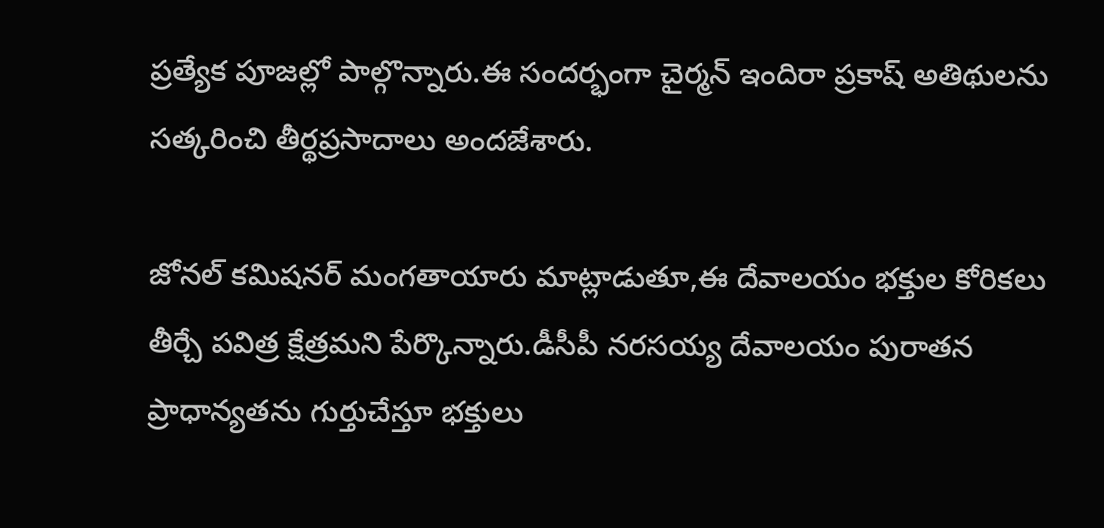ప్రత్యేక పూజల్లో పాల్గొన్నారు.ఈ సందర్భంగా చైర్మన్ ఇందిరా ప్రకాష్ అతిథులను సత్కరించి తీర్థప్రసాదాలు అందజేశారు.

జోనల్ కమిషనర్ మంగతాయారు మాట్లాడుతూ,ఈ దేవాలయం భక్తుల కోరికలు తీర్చే పవిత్ర క్షేత్రమని పేర్కొన్నారు.డీసీపీ నరసయ్య దేవాలయం పురాతన ప్రాధాన్యతను గుర్తుచేస్తూ భక్తులు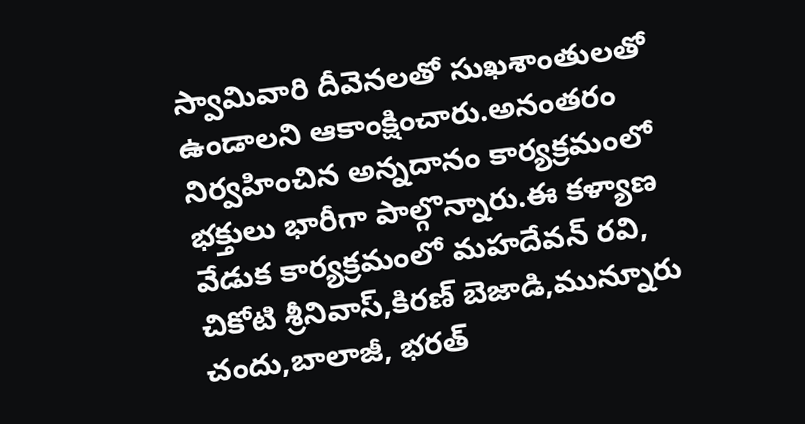స్వామివారి దీవెనలతో సుఖశాంతులతో ఉండాలని ఆకాంక్షించారు.అనంతరం నిర్వహించిన అన్నదానం కార్యక్రమంలో భక్తులు భారీగా పాల్గొన్నారు.ఈ కళ్యాణ వేడుక కార్యక్రమంలో మహదేవన్ రవి, చికోటి శ్రీనివాస్,కిరణ్ బెజాడి,మున్నూరు చందు,బాలాజీ, భరత్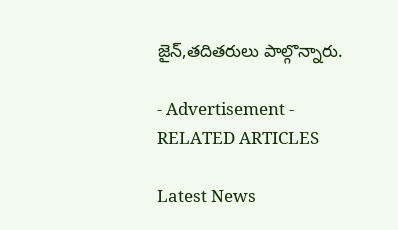జైన్,తదితరులు పాల్గొన్నారు.

- Advertisement -
RELATED ARTICLES

Latest News